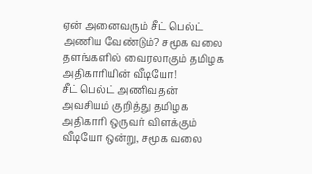ஏன் அனைவரும் சீட் பெல்ட் அணிய வேண்டும்? சமூக வலை தளங்களில் வைரலாகும் தமிழக அதிகாரியின் வீடியோ!
சீட் பெல்ட் அணிவதன் அவசியம் குறித்து தமிழக அதிகாரி ஒருவர் விளக்கும் வீடியோ ஒன்று, சமூக வலை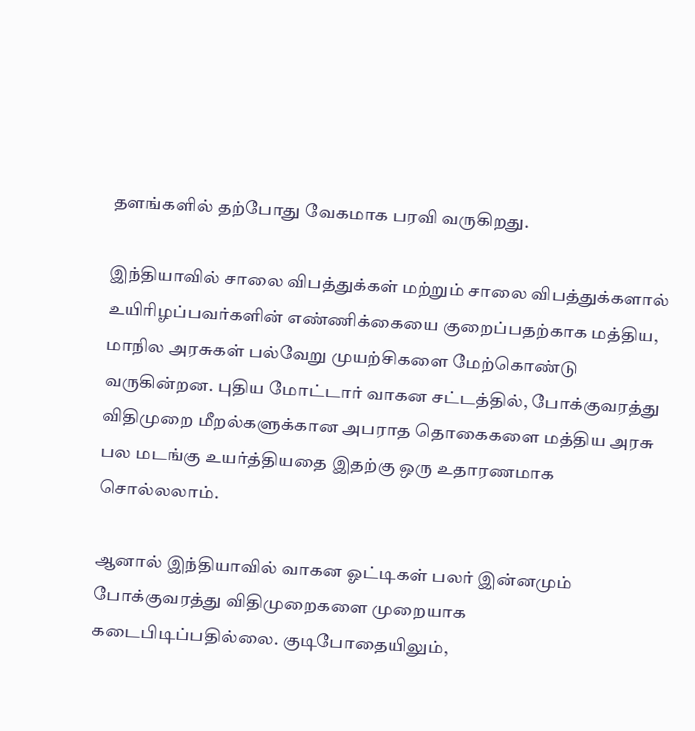தளங்களில் தற்போது வேகமாக பரவி வருகிறது.

இந்தியாவில் சாலை விபத்துக்கள் மற்றும் சாலை விபத்துக்களால் உயிரிழப்பவர்களின் எண்ணிக்கையை குறைப்பதற்காக மத்திய, மாநில அரசுகள் பல்வேறு முயற்சிகளை மேற்கொண்டு வருகின்றன. புதிய மோட்டார் வாகன சட்டத்தில், போக்குவரத்து விதிமுறை மீறல்களுக்கான அபராத தொகைகளை மத்திய அரசு பல மடங்கு உயர்த்தியதை இதற்கு ஒரு உதாரணமாக சொல்லலாம்.

ஆனால் இந்தியாவில் வாகன ஓட்டிகள் பலர் இன்னமும் போக்குவரத்து விதிமுறைகளை முறையாக கடைபிடிப்பதில்லை. குடிபோதையிலும்,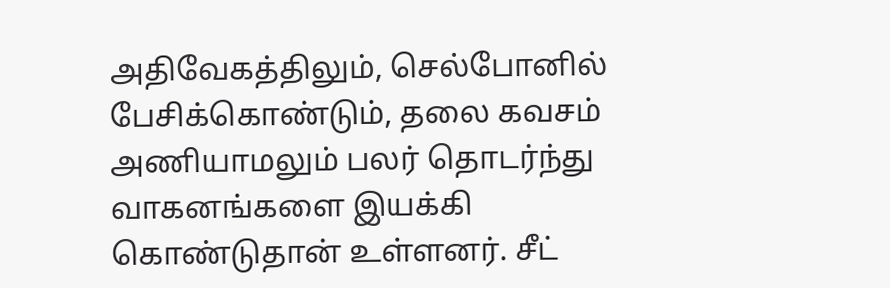அதிவேகத்திலும், செல்போனில் பேசிக்கொண்டும், தலை கவசம் அணியாமலும் பலர் தொடர்ந்து வாகனங்களை இயக்கி கொண்டுதான் உள்ளனர். சீட்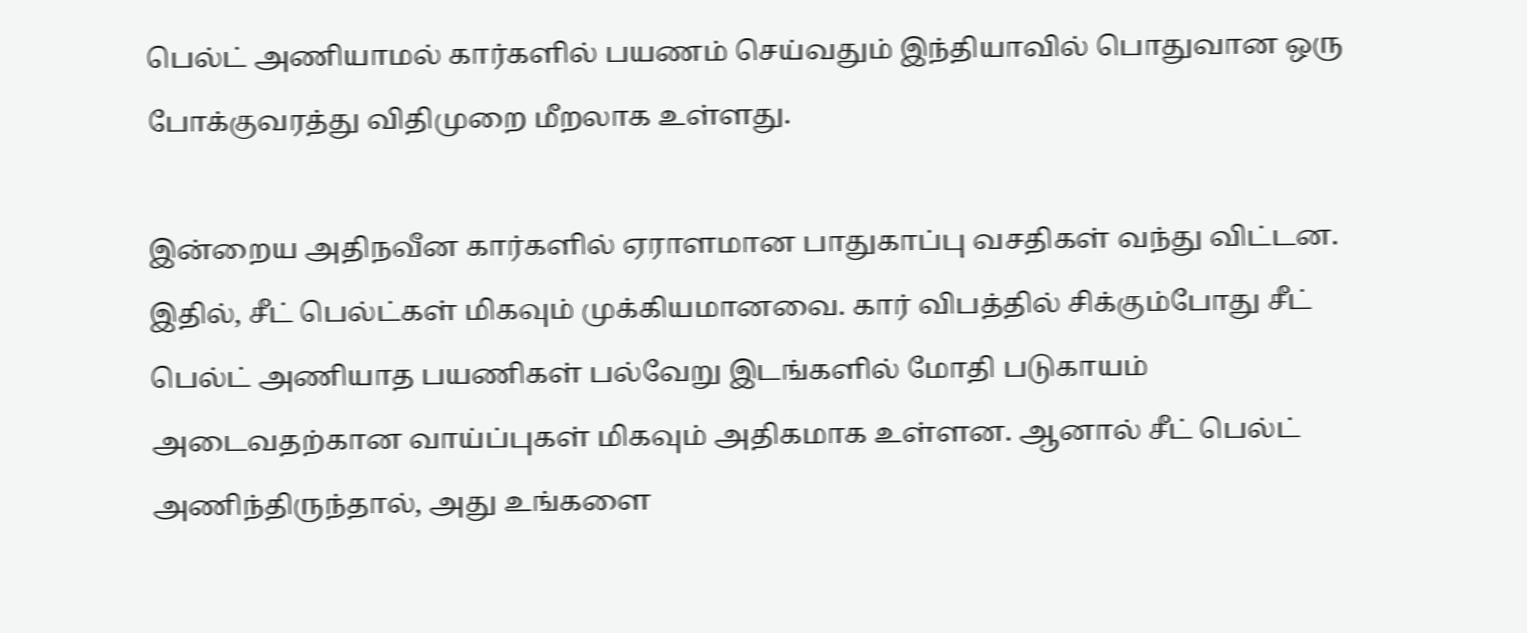பெல்ட் அணியாமல் கார்களில் பயணம் செய்வதும் இந்தியாவில் பொதுவான ஒரு போக்குவரத்து விதிமுறை மீறலாக உள்ளது.

இன்றைய அதிநவீன கார்களில் ஏராளமான பாதுகாப்பு வசதிகள் வந்து விட்டன. இதில், சீட் பெல்ட்கள் மிகவும் முக்கியமானவை. கார் விபத்தில் சிக்கும்போது சீட் பெல்ட் அணியாத பயணிகள் பல்வேறு இடங்களில் மோதி படுகாயம் அடைவதற்கான வாய்ப்புகள் மிகவும் அதிகமாக உள்ளன. ஆனால் சீட் பெல்ட் அணிந்திருந்தால், அது உங்களை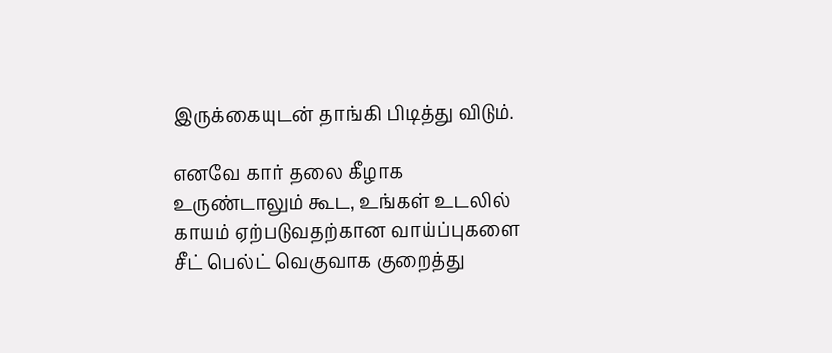இருக்கையுடன் தாங்கி பிடித்து விடும்.

எனவே கார் தலை கீழாக உருண்டாலும் கூட, உங்கள் உடலில் காயம் ஏற்படுவதற்கான வாய்ப்புகளை சீட் பெல்ட் வெகுவாக குறைத்து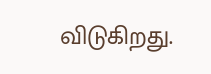விடுகிறது.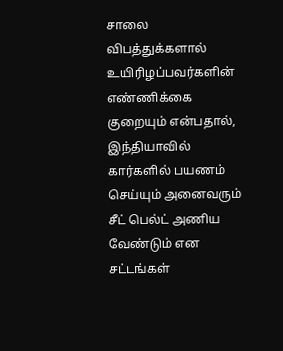சாலை விபத்துக்களால் உயிரிழப்பவர்களின் எண்ணிக்கை குறையும் என்பதால், இந்தியாவில் கார்களில் பயணம் செய்யும் அனைவரும் சீட் பெல்ட் அணிய வேண்டும் என சட்டங்கள்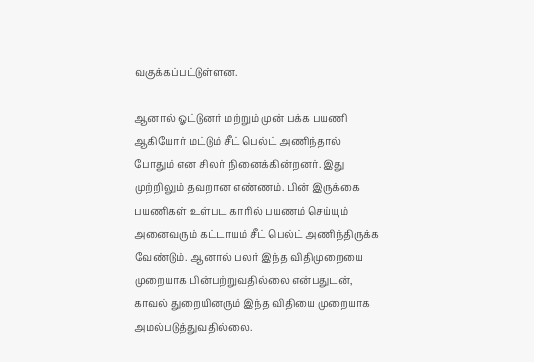வகுக்கப்பட்டுள்ளன.

ஆனால் ஓட்டுனர் மற்றும் முன் பக்க பயணி ஆகியோர் மட்டும் சீட் பெல்ட் அணிந்தால் போதும் என சிலர் நினைக்கின்றனர். இது முற்றிலும் தவறான எண்ணம். பின் இருக்கை பயணிகள் உள்பட காரில் பயணம் செய்யும் அனைவரும் கட்டாயம் சீட் பெல்ட் அணிந்திருக்க வேண்டும். ஆனால் பலர் இந்த விதிமுறையை முறையாக பின்பற்றுவதில்லை என்பதுடன், காவல் துறையினரும் இந்த விதியை முறையாக அமல்படுத்துவதில்லை.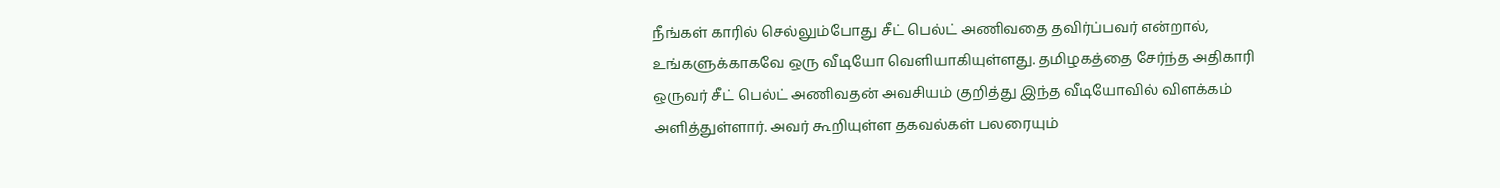நீங்கள் காரில் செல்லும்போது சீட் பெல்ட் அணிவதை தவிர்ப்பவர் என்றால், உங்களுக்காகவே ஒரு வீடியோ வெளியாகியுள்ளது. தமிழகத்தை சேர்ந்த அதிகாரி ஒருவர் சீட் பெல்ட் அணிவதன் அவசியம் குறித்து இந்த வீடியோவில் விளக்கம் அளித்துள்ளார். அவர் கூறியுள்ள தகவல்கள் பலரையும்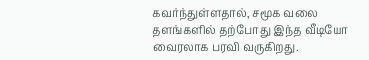கவர்ந்துள்ளதால், சமூக வலை தளங்களில் தற்போது இந்த வீடியோ வைரலாக பரவி வருகிறது.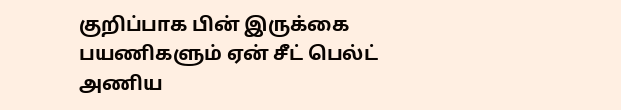குறிப்பாக பின் இருக்கை பயணிகளும் ஏன் சீட் பெல்ட் அணிய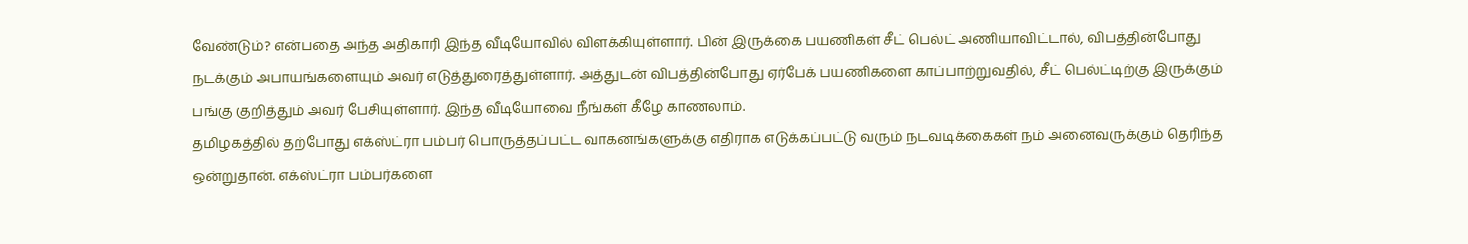வேண்டும்? என்பதை அந்த அதிகாரி இந்த வீடியோவில் விளக்கியுள்ளார். பின் இருக்கை பயணிகள் சீட் பெல்ட் அணியாவிட்டால், விபத்தின்போது நடக்கும் அபாயங்களையும் அவர் எடுத்துரைத்துள்ளார். அத்துடன் விபத்தின்போது ஏர்பேக் பயணிகளை காப்பாற்றுவதில், சீட் பெல்ட்டிற்கு இருக்கும் பங்கு குறித்தும் அவர் பேசியுள்ளார். இந்த வீடியோவை நீங்கள் கீழே காணலாம்.
தமிழகத்தில் தற்போது எக்ஸ்ட்ரா பம்பர் பொருத்தப்பட்ட வாகனங்களுக்கு எதிராக எடுக்கப்பட்டு வரும் நடவடிக்கைகள் நம் அனைவருக்கும் தெரிந்த ஒன்றுதான். எக்ஸ்ட்ரா பம்பர்களை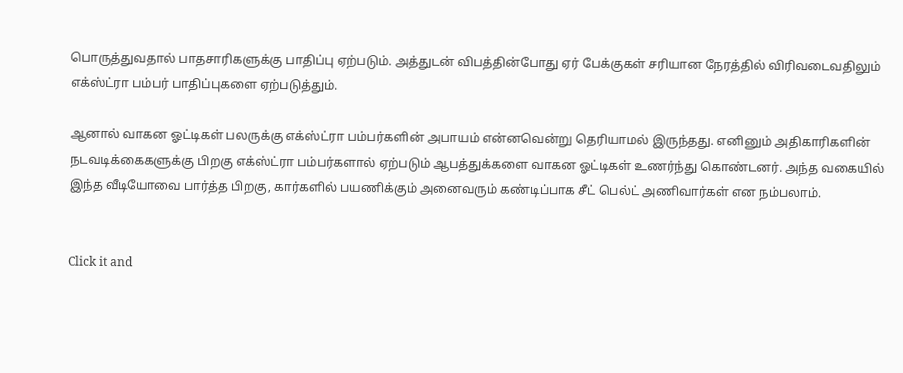பொருத்துவதால் பாதசாரிகளுக்கு பாதிப்பு ஏற்படும். அத்துடன் விபத்தின்போது ஏர் பேக்குகள் சரியான நேரத்தில் விரிவடைவதிலும் எக்ஸ்ட்ரா பம்பர் பாதிப்புகளை ஏற்படுத்தும்.

ஆனால் வாகன ஓட்டிகள் பலருக்கு எக்ஸ்ட்ரா பம்பர்களின் அபாயம் என்னவென்று தெரியாமல் இருந்தது. எனினும் அதிகாரிகளின் நடவடிக்கைகளுக்கு பிறகு எக்ஸ்ட்ரா பம்பர்களால் ஏற்படும் ஆபத்துக்களை வாகன ஓட்டிகள் உணர்ந்து கொண்டனர். அந்த வகையில் இந்த வீடியோவை பார்த்த பிறகு, கார்களில் பயணிக்கும் அனைவரும் கண்டிப்பாக சீட் பெல்ட் அணிவார்கள் என நம்பலாம்.


Click it and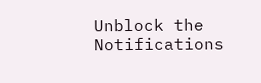Unblock the Notifications